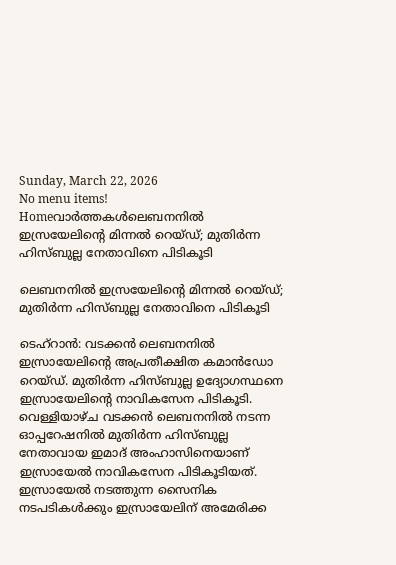Sunday, March 22, 2026
No menu items!
Homeവാർത്തകൾലെബനനില്‍ ഇസ്രയേലിന്റെ മിന്നല്‍ റെയ്ഡ്; മുതിർന്ന ഹിസ്ബുല്ല നേതാവിനെ പിടികൂടി

ലെബനനില്‍ ഇസ്രയേലിന്റെ മിന്നല്‍ റെയ്ഡ്; മുതിർന്ന ഹിസ്ബുല്ല നേതാവിനെ പിടികൂടി

ടെഹ്റാൻ: വടക്കൻ ലെബനനിൽ ഇസ്രായേലിന്റെ അപ്രതീക്ഷിത കമാൻഡോ റെയ്ഡ്. മുതിർന്ന ഹിസ്ബുല്ല ഉദ്യോഗസ്ഥനെ ഇസ്രായേലിന്റെ നാവികസേന പിടികൂടി. വെള്ളിയാഴ്ച വടക്കൻ ലെബനനിൽ നടന്ന ഓപ്പറേഷനിൽ മുതിർന്ന ഹിസ്ബുല്ല നേതാവായ ഇമാദ് അംഹാസിനെയാണ് ഇസ്രായേൽ നാവികസേന പിടികൂടിയത്. ഇസ്രായേൽ നടത്തുന്ന സൈനിക നടപടികൾക്കും ഇസ്രായേലിന് അമേരിക്ക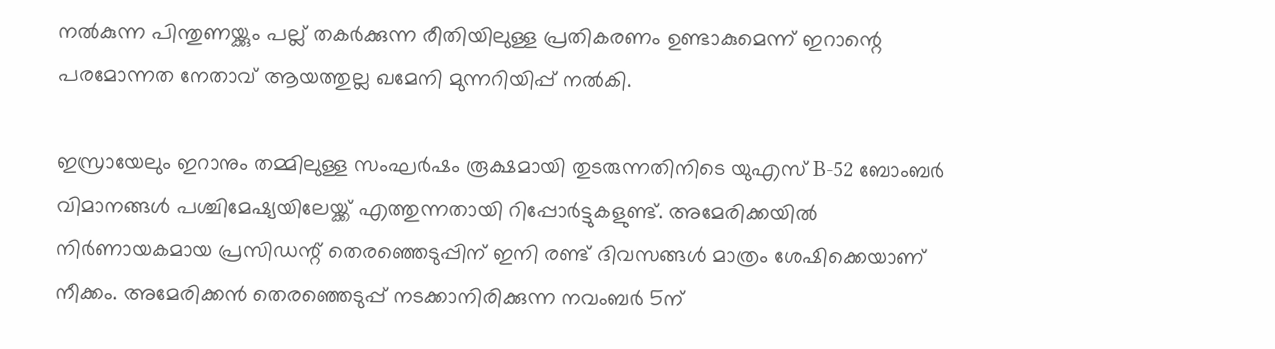നൽകുന്ന പിന്തുണയ്ക്കും പല്ല് തകർക്കുന്ന രീതിയിലുള്ള പ്രതികരണം ഉണ്ടാകുമെന്ന് ഇറാന്റെ പരമോന്നത നേതാവ് ആയത്തുല്ല ഖമേനി മുന്നറിയിപ്പ് നൽകി.

ഇസ്രായേലും ഇറാനും തമ്മിലുള്ള സംഘർഷം രൂക്ഷമായി തുടരുന്നതിനിടെ യുഎസ് B-52 ബോംബർ വിമാനങ്ങൾ പശ്ചിമേഷ്യയിലേയ്ക്ക് എത്തുന്നതായി റിപ്പോർട്ടുകളുണ്ട്. അമേരിക്കയിൽ നിർണായകമായ പ്രസിഡന്റ് തെരഞ്ഞെടുപ്പിന് ഇനി രണ്ട് ദിവസങ്ങൾ മാത്രം ശേഷിക്കെയാണ് നീക്കം. അമേരിക്കൻ തെരഞ്ഞെടുപ്പ് നടക്കാനിരിക്കുന്ന നവംബർ 5ന്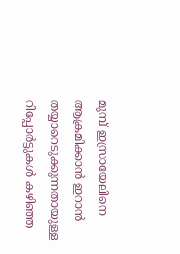മുമ്പ് ഇസ്രായേലിനെ ആക്രമിക്കാൻ ഇറാൻ തയ്യാറെടുക്കുന്നതായുള്ള റിപ്പോർട്ടുകൾ കഴിഞ്ഞ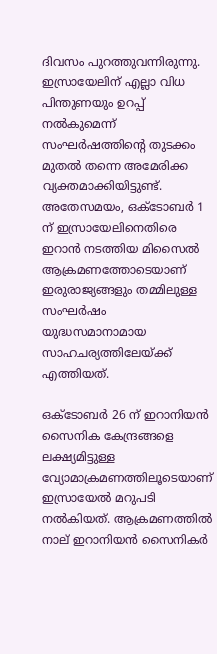ദിവസം പുറത്തുവന്നിരുന്നു. ഇസ്രായേലിന് എല്ലാ വിധ പിന്തുണയും ഉറപ്പ് നൽകുമെന്ന് സംഘർഷത്തിന്റെ തുടക്കം മുതൽ തന്നെ അമേരിക്ക വ്യക്തമാക്കിയിട്ടുണ്ട്.  അതേസമയം, ഒക്‌ടോബർ 1 ന് ഇസ്രായേലിനെതിരെ ഇറാൻ നടത്തിയ മിസൈൽ ആക്രമണത്തോടെയാണ് ഇരുരാജ്യങ്ങളും തമ്മിലുള്ള സംഘർഷം യുദ്ധസമാനാമായ സാഹചര്യത്തിലേയ്ക്ക് എത്തിയത്.

ഒക്‌ടോബർ 26 ന് ഇറാനിയൻ സൈനിക കേന്ദ്രങ്ങളെ ലക്ഷ്യമിട്ടുള്ള വ്യോമാക്രമണത്തിലൂടെയാണ് ഇസ്രായേൽ മറുപടി നൽകിയത്. ആക്രമണത്തിൽ നാല് ഇറാനിയൻ സൈനികർ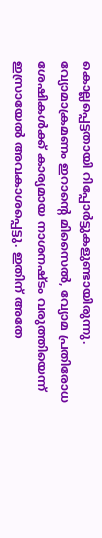കൊല്ലപ്പെട്ടതായി റിപ്പോർട്ടുകളുണ്ടായിരുന്നു. വ്യോമാക്രമണം ഇറാൻ്റെ മിസൈൽ, വ്യോമ പ്രതിരോധ ശേഷികൾക്ക് കാര്യമായ നാശനഷ്ടം വരുത്തിയെന്ന് ഇസ്രായേൽ അവകാശപ്പെട്ടു. ഇതിന് അതേ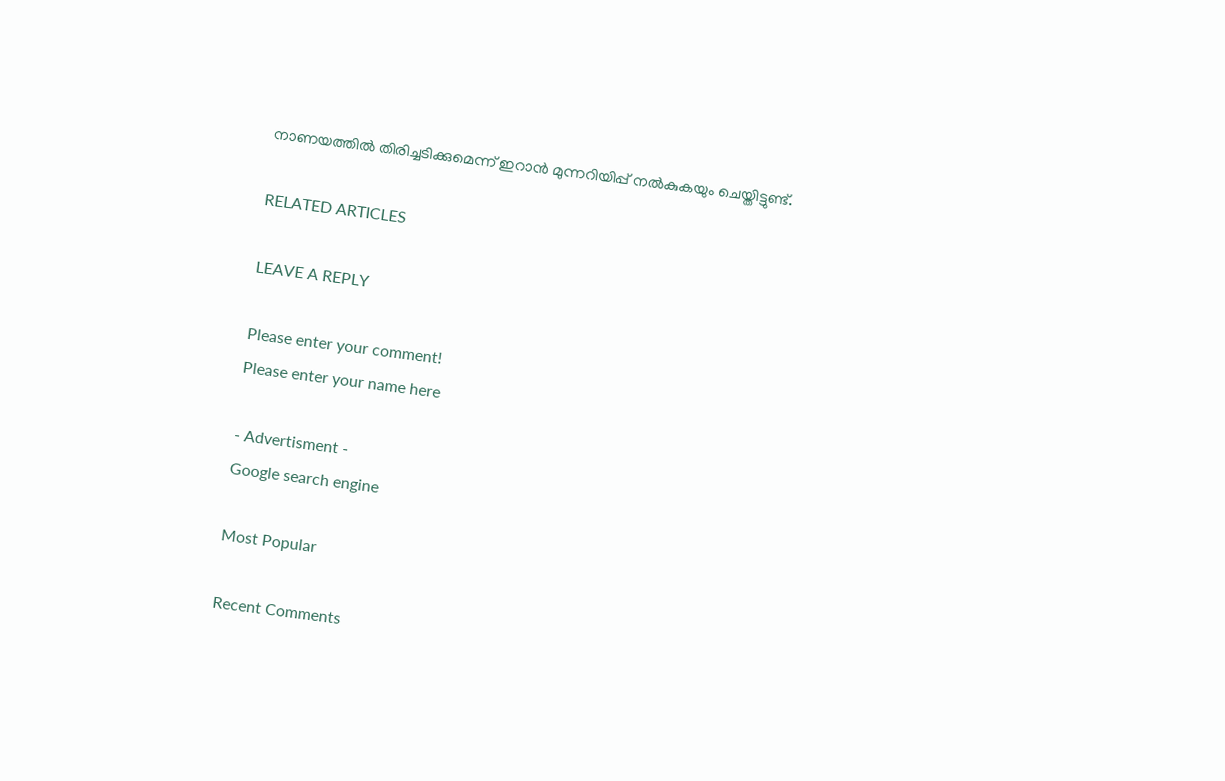നാണയത്തിൽ തിരിച്ചടിക്കുമെന്ന് ഇറാൻ മുന്നറിയിപ്പ് നൽകുകയും ചെയ്തിട്ടുണ്ട്.

RELATED ARTICLES

LEAVE A REPLY

Please enter your comment!
Please enter your name here

- Advertisment -
Google search engine

Most Popular

Recent Comments